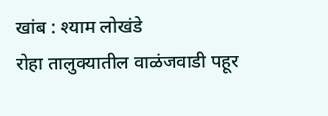खांब : श्याम लोखंडे
रोहा तालुक्यातील वाळंजवाडी पहूर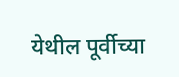येथील पूर्वीच्या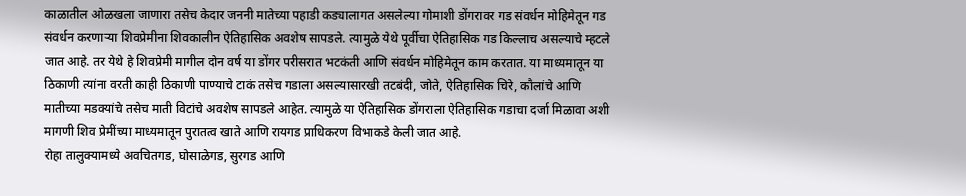काळातील ओळखला जाणारा तसेच केदार जननी मातेच्या पहाडी कड्यालागत असलेल्या गोमाशी डोंगरावर गड संवर्धन मोहिमेतून गड संवर्धन करणाऱ्या शिवप्रेमीना शिवकालीन ऐतिहासिक अवशेष सापडले. त्यामुळे येथे पूर्वीचा ऐतिहासिक गड किल्लाच असल्याचे म्हटले जात आहे. तर येथे हे शिवप्रेमी मागील दोन वर्ष या डोंगर परीसरात भटकंती आणि संवर्धन मोहिमेतून काम करतात. या माध्यमातून या ठिकाणी त्यांना वरती काही ठिकाणी पाण्याचे टाकं तसेच गडाला असल्यासारखी तटबंदी, जोते, ऐतिहासिक चिरे, कौलांचे आणि मातीच्या मडक्यांचे तसेच माती विटांचे अवशेष सापडले आहेत. त्यामुळे या ऐतिहासिक डोंगराला ऐतिहासिक गडाचा दर्जा मिळावा अशी मागणी शिव प्रेमींच्या माध्यमातून पुरातत्व खाते आणि रायगड प्राधिकरण विभाकडे केली जात आहे.
रोहा तालुक्यामध्ये अवचितगड, घोसाळेगड, सुरगड आणि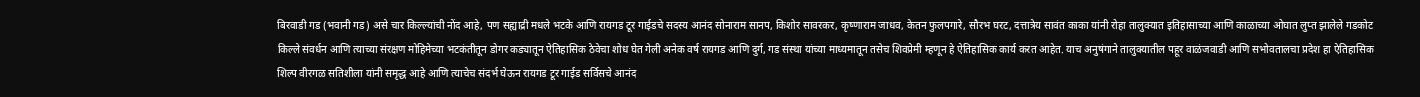बिरवाडी गड (भवानी गड) असे चार किल्ल्यांची नोंद आहे, पण सह्याद्री मधले भटके आणि रायगड टूर गाईडचे सदस्य आनंद सोनाराम सानप, किशोर सावरकर, कृष्णाराम जाधव, केतन फुलपगारे, सौरभ घरट, दत्तात्रेय सावंत काका यांनी रोहा तालुक्यात इतिहासाच्या आणि काळाच्या ओघात लुप्त झालेले गडकोट किल्ले संवर्धन आणि त्याच्या संरक्षण मोहिमेच्या भटकंतीतून डोगर कड्यातून ऐतिहासिक ठेवेचा शोध घेत गेली अनेक वर्ष रायगड आणि दुर्ग, गड संस्था यांच्या माध्यमातून तसेच शिवप्रेमी म्हणून हे ऐतिहासिक कार्य करत आहेत. याच अनुषंगाने तालुक्यातील पहूर वाळंजवाडी आणि सभोवतालचा प्रदेश हा ऐतिहासिक शिल्प वीरगळ सतिशीला यांनी समृद्ध आहे आणि त्याचेच संदर्भ घेऊन रायगड टूर गाईड सर्विसचे आनंद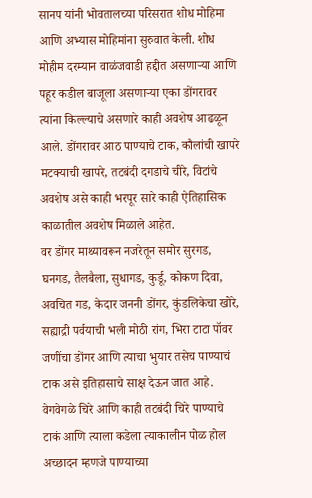सानप यांनी भोवतालच्या परिसरात शोध मोहिमा आणि अभ्यास मोहिमांना सुरुवात केली. शोध मोहीम दरम्यान वाळंजवाडी हद्दीत असणाऱ्या आणि पहूर कडील बाजूला असणाऱ्या एका डोंगरावर त्यांना किल्ल्याचे असणारे काही अवशेष आढळून आले. डोंगरावर आठ पाण्याचे टाक, कौलांची खापरे मटक्याची खापरे, तटबंदी दगडाचे चीरे, विटांचे अवशेष असे काही भरपूर सारे काही ऐतिहासिक काळातील अवशेष मिळाले आहेत.
वर डोंगर माथ्यावरून नजरेतून समोर सुरगड, घनगड, तैलबैला, सुधागड, कुर्डू, कोकण दिवा, अवचित गड, केदार जननी डोंगर, कुंडलिकेचा खोरे, सह्याद्री पर्वयाची भली मोठी रांग, भिरा टाटा पॉवर जणींचा डोंगर आणि त्याचा भुयार तसेच पाण्याचं टाक असे इतिहासाचे साक्ष देऊन जात आहे. वेगवेगळे चिरे आणि काही तटबंदी चिरे पाण्याचे टाकं आणि त्याला कडेला त्याकालीन पोळ होल अच्छादन म्हणजे पाण्याच्या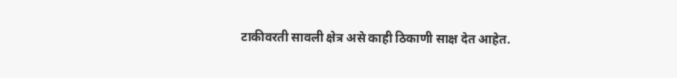टाकीवरती सावली क्षेत्र असे काही ठिकाणी साक्ष देत आहेत.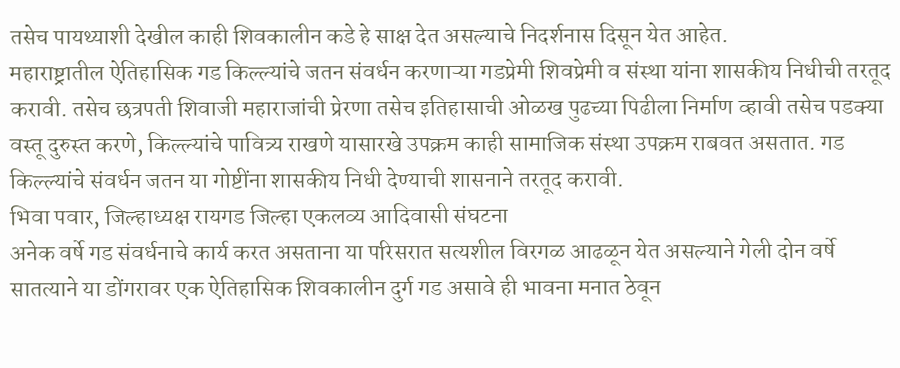तसेच पायथ्याशी देखील काही शिवकालीन कडे हे साक्ष देत असल्याचे निदर्शनास दिसून येत आहेत.
महाराष्ट्रातील ऐतिहासिक गड किल्ल्यांचे जतन संवर्धन करणाऱ्या गडप्रेमी शिवप्रेमी व संस्था यांना शासकीय निधीची तरतूद करावी. तसेच छत्रपती शिवाजी महाराजांची प्रेरणा तसेच इतिहासाची ओळख पुढच्या पिढीला निर्माण व्हावी तसेच पडक्या वस्तू दुरुस्त करणे, किल्ल्यांचे पावित्र्य राखणे यासारखे उपक्रम काही सामाजिक संस्था उपक्रम राबवत असतात. गड किल्ल्यांचे संवर्धन जतन या गोष्टींना शासकीय निधी देण्याची शासनाने तरतूद करावी.
भिवा पवार, जिल्हाध्यक्ष रायगड जिल्हा एकलव्य आदिवासी संघटना
अनेक वर्षे गड संवर्धनाचे कार्य करत असताना या परिसरात सत्यशील विरगळ आढळून येत असल्याने गेली दोन वर्षे सातत्याने या डोंगरावर एक ऐतिहासिक शिवकालीन दुर्ग गड असावे ही भावना मनात ठेवून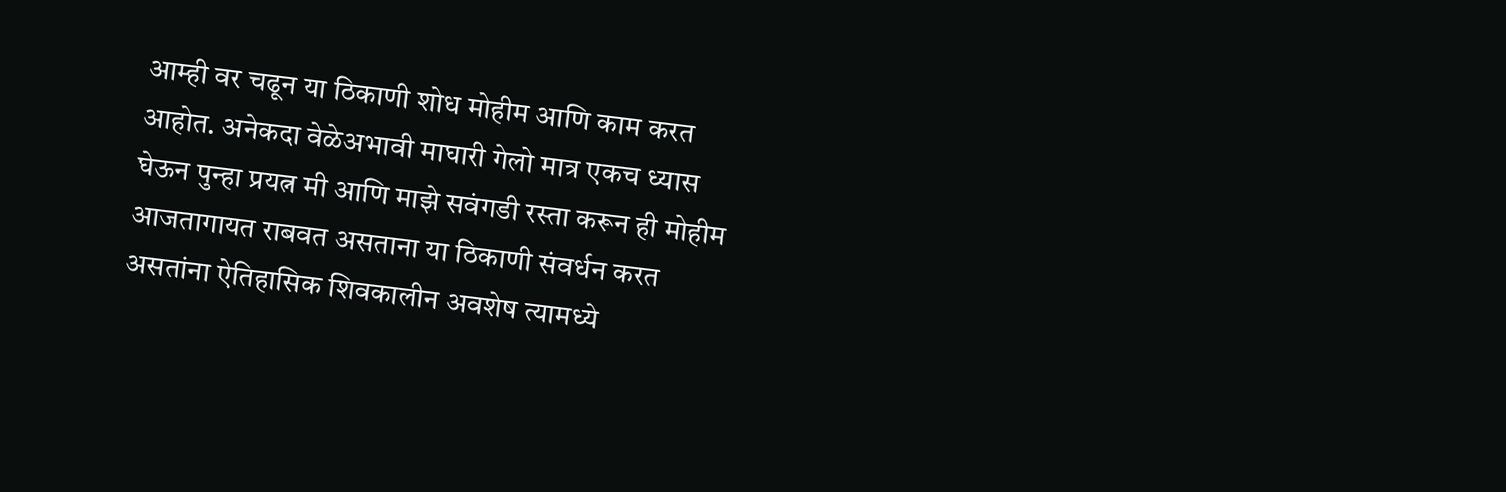आम्ही वर चढून या ठिकाणी शोध मोहीम आणि काम करत आहोत. अनेकदा वेळेअभावी माघारी गेलो मात्र एकच ध्यास घेऊन पुन्हा प्रयत्न मी आणि माझे सवंगडी रस्ता करून ही मोहीम आजतागायत राबवत असताना या ठिकाणी संवर्धन करत असतांना ऐतिहासिक शिवकालीन अवशेष त्यामध्ये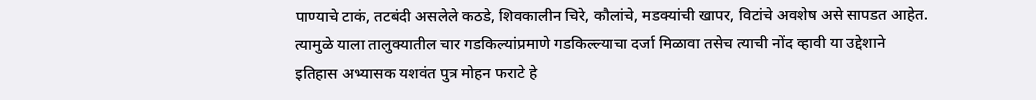पाण्याचे टाकं, तटबंदी असलेले कठडे, शिवकालीन चिरे, कौलांचे, मडक्यांची खापर, विटांचे अवशेष असे सापडत आहेत. त्यामुळे याला तालुक्यातील चार गडकिल्यांप्रमाणे गडकिल्ल्याचा दर्जा मिळावा तसेच त्याची नोंद व्हावी या उद्देशाने इतिहास अभ्यासक यशवंत पुत्र मोहन फराटे हे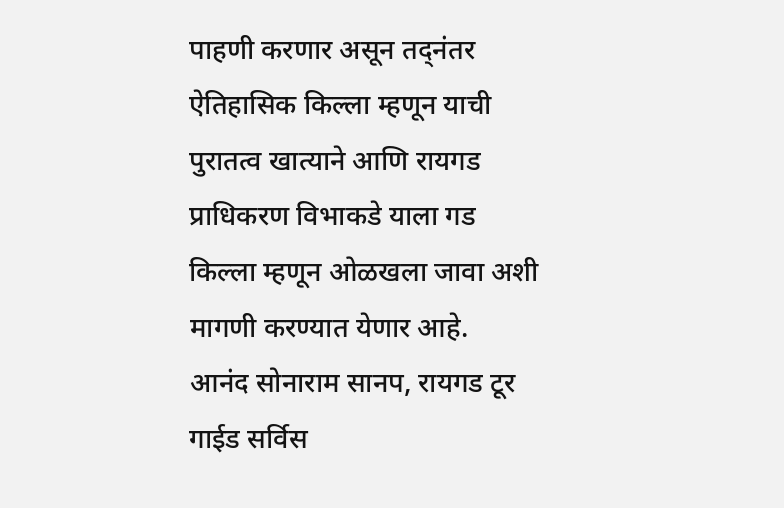पाहणी करणार असून तद्नंतर ऐतिहासिक किल्ला म्हणून याची पुरातत्व खात्याने आणि रायगड प्राधिकरण विभाकडे याला गड किल्ला म्हणून ओळखला जावा अशी मागणी करण्यात येणार आहे.
आनंद सोनाराम सानप, रायगड टूर गाईड सर्विस